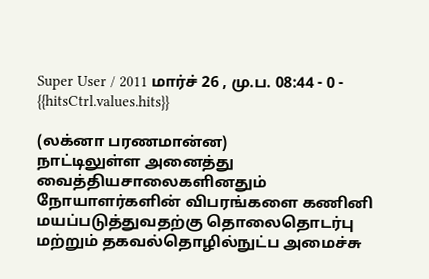Super User / 2011 மார்ச் 26 , மு.ப. 08:44 - 0 - {{hitsCtrl.values.hits}}

(லக்னா பரணமான்ன)
நாட்டிலுள்ள அனைத்து வைத்தியசாலைகளினதும் நோயாளர்களின் விபரங்களை கணினி மயப்படுத்துவதற்கு தொலைதொடர்பு மற்றும் தகவல்தொழில்நுட்ப அமைச்சு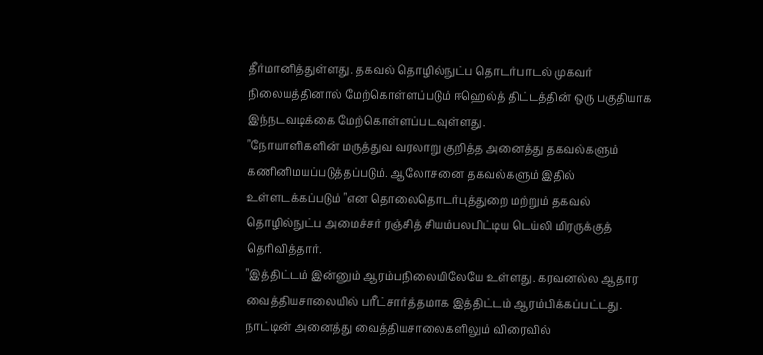தீர்மானித்துள்ளது. தகவல் தொழில்நுட்ப தொடர்பாடல் முகவர் நிலையத்தினால் மேற்கொள்ளப்படும் ஈஹெல்த் திட்டத்தின் ஒரு பகுதியாக இந்நடவடிக்கை மேற்கொள்ளப்படவுள்ளது.
"நோயாளிகளின் மருத்துவ வரலாறு குறித்த அனைத்து தகவல்களும் கணினிமயப்படுத்தப்படும். ஆலோசனை தகவல்களும் இதில் உள்ளடக்கப்படும் "என தொலைதொடர்புத்துறை மற்றும் தகவல் தொழில்நுட்ப அமைச்சர் ரஞ்சித் சியம்பலபிட்டிய டெய்லி மிரருக்குத் தெரிவித்தார்.
"இத்திட்டம் இன்னும் ஆரம்பநிலையிலேயே உள்ளது. கரவனல்ல ஆதார வைத்தியசாலையில் பரீட்சார்த்தமாக இத்திட்டம் ஆரம்பிக்கப்பட்டது. நாட்டின் அனைத்து வைத்தியசாலைகளிலும் விரைவில்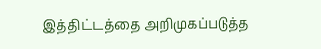இத்திட்டத்தை அறிமுகப்படுத்த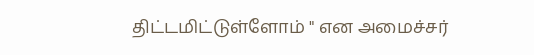திட்டமிட்டுள்ளோம் " என அமைச்சர்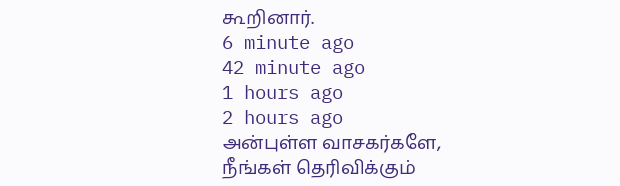கூறினார்.
6 minute ago
42 minute ago
1 hours ago
2 hours ago
அன்புள்ள வாசகர்களே,
நீங்கள் தெரிவிக்கும்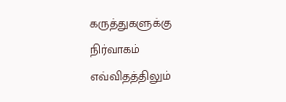கருத்துகளுக்கு நிர்வாகம் எவ்விதத்திலும்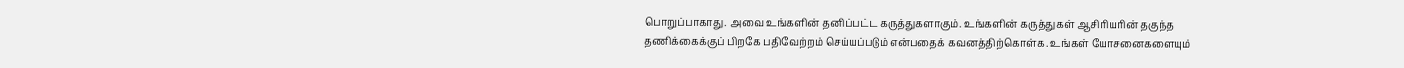பொறுப்பாகாது. அவை உங்களின் தனிப்பட்ட கருத்துகளாகும். உங்களின் கருத்துகள் ஆசிரியரின் தகுந்த தணிக்கைக்குப் பிறகே பதிவேற்றம் செய்யப்படும் என்பதைக் கவனத்திற்கொள்க. உங்கள் யோசனைகளையும்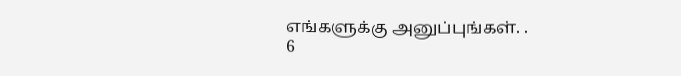எங்களுக்கு அனுப்புங்கள். .
6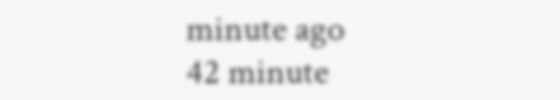minute ago
42 minute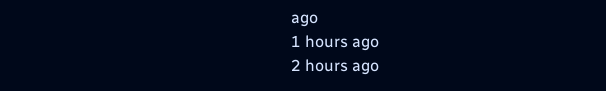ago
1 hours ago
2 hours ago